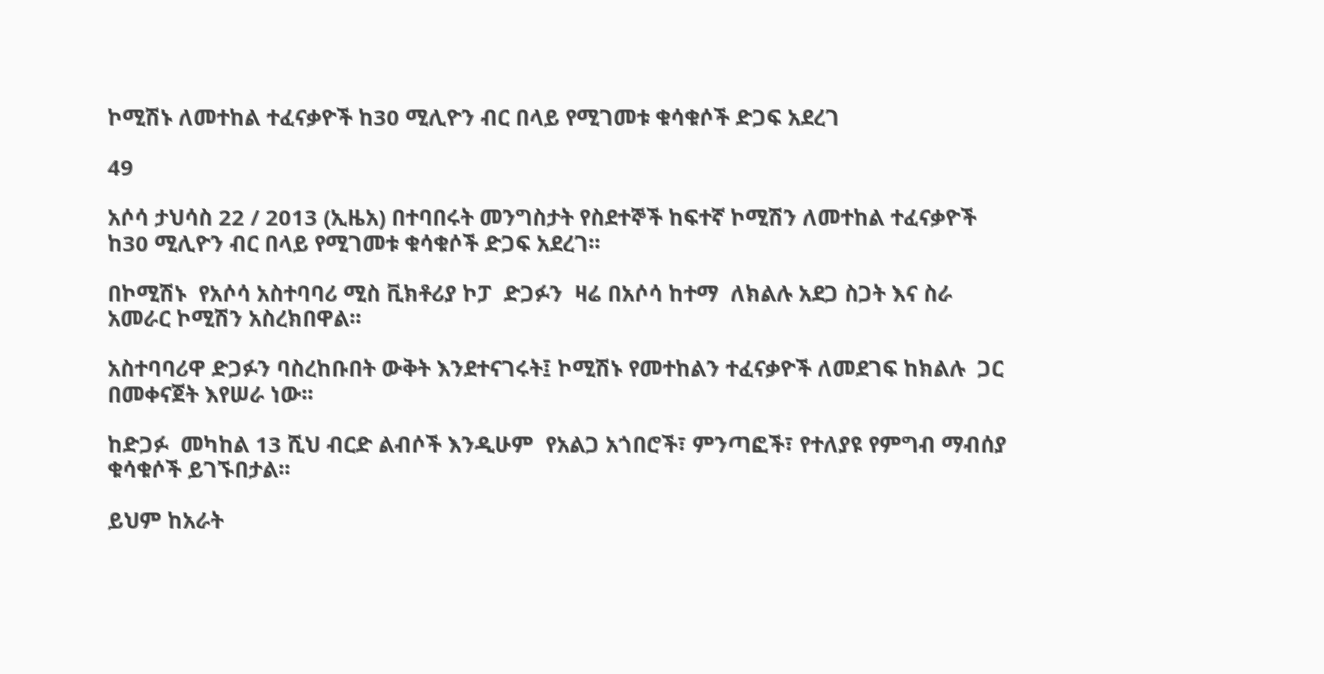ኮሚሽኑ ለመተከል ተፈናቃዮች ከ30 ሚሊዮን ብር በላይ የሚገመቱ ቁሳቁሶች ድጋፍ አደረገ

49

አሶሳ ታህሳስ 22 / 2013 (ኢዜአ) በተባበሩት መንግስታት የስደተኞች ከፍተኛ ኮሚሽን ለመተከል ተፈናቃዮች ከ30 ሚሊዮን ብር በላይ የሚገመቱ ቁሳቁሶች ድጋፍ አደረገ፡፡

በኮሚሽኑ  የአሶሳ አስተባባሪ ሚስ ቪክቶሪያ ኮፓ  ድጋፉን  ዛሬ በአሶሳ ከተማ  ለክልሉ አደጋ ስጋት እና ስራ አመራር ኮሚሽን አስረክበዋል፡፡

አስተባባሪዋ ድጋፉን ባስረከቡበት ውቅት እንደተናገሩት፤ ኮሚሽኑ የመተከልን ተፈናቃዮች ለመደገፍ ከክልሉ  ጋር በመቀናጀት እየሠራ ነው፡፡

ከድጋፉ  መካከል 13 ሺህ ብርድ ልብሶች እንዲሁም  የአልጋ አጎበሮች፣ ምንጣፎች፣ የተለያዩ የምግብ ማብሰያ ቁሳቁሶች ይገኙበታል፡፡

ይህም ከአራት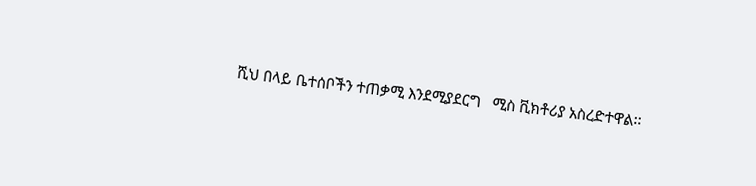ሺህ በላይ ቤተሰቦችን ተጠቃሚ እንደሚያደርግ   ሚስ ቪክቶሪያ አስረድተዋል፡፡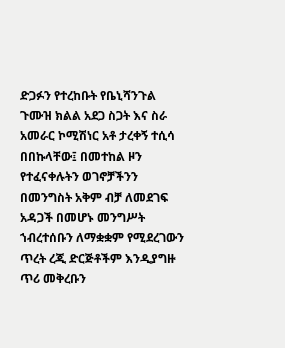ድጋፉን የተረከቡት የቤኒሻንጉል ጉሙዝ ክልል አደጋ ስጋት እና ስራ አመራር ኮሚሽነር አቶ ታረቀኝ ተሲሳ በበኩላቸው፤ በመተከል ዞን የተፈናቀሉትን ወገኖቻችንን በመንግስት አቅም ብቻ ለመደገፍ አዳጋች በመሆኑ መንግሥት ኀብረተሰቡን ለማቋቋም የሚደረገውን ጥረት ረጂ ድርጅቶችም እንዲያግዙ ጥሪ መቅረቡን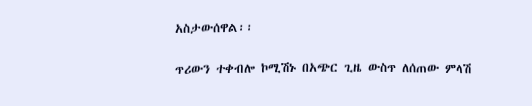አስታውሰዋል፡፡

ጥሪውን ተቀብሎ ኮሚሽኑ በአጭር ጊዜ ውስጥ ለሰጠው ምላሽ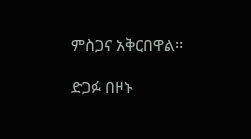ምስጋና አቅርበዋል፡፡

ድጋፉ በዞኑ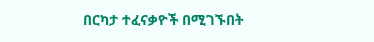በርካታ ተፈናቃዮች በሚገኙበት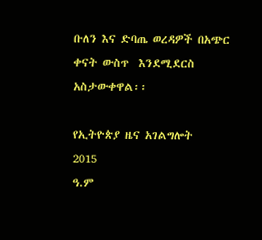ቡለን እና ድባጤ ወረዳዎች በአጭር  ቀናት ውስጥ  እንደሚደርስ አስታውቀዋል፡፡

የኢትዮጵያ ዜና አገልግሎት
2015
ዓ.ም